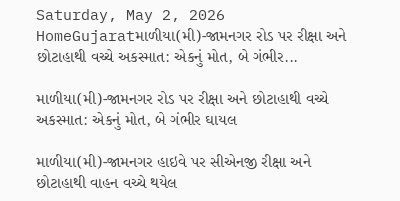Saturday, May 2, 2026
HomeGujaratમાળીયા(મી)-જામનગર રોડ પર રીક્ષા અને છોટાહાથી વચ્ચે અકસ્માત: એકનું મોત, બે ગંભીર...

માળીયા(મી)-જામનગર રોડ પર રીક્ષા અને છોટાહાથી વચ્ચે અકસ્માત: એકનું મોત, બે ગંભીર ઘાયલ

માળીયા(મી)-જામનગર હાઇવે પર સીએનજી રીક્ષા અને છોટાહાથી વાહન વચ્ચે થયેલ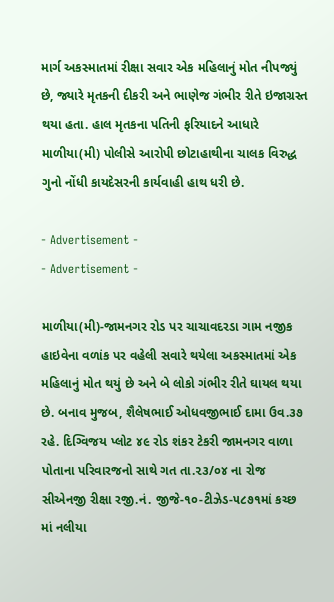માર્ગ અકસ્માતમાં રીક્ષા સવાર એક મહિલાનું મોત નીપજ્યું છે, જ્યારે મૃતકની દીકરી અને ભાણેજ ગંભીર રીતે ઇજાગ્રસ્ત થયા હતા. હાલ મૃતકના પતિની ફરિયાદને આધારે માળીયા(મી) પોલીસે આરોપી છોટાહાથીના ચાલક વિરુદ્ધ ગુનો નોંધી કાયદેસરની કાર્યવાહી હાથ ધરી છે.

- Advertisement -
- Advertisement -

માળીયા(મી)-જામનગર રોડ પર ચાચાવદરડા ગામ નજીક હાઇવેના વળાંક પર વહેલી સવારે થયેલા અકસ્માતમાં એક મહિલાનું મોત થયું છે અને બે લોકો ગંભીર રીતે ઘાયલ થયા છે. બનાવ મુજબ, શૈલેષભાઈ ઓધવજીભાઈ દામા ઉવ.૩૭ રહે. દિગ્વિજય પ્લોટ ૪૯ રોડ શંકર ટેકરી જામનગર વાળા પોતાના પરિવારજનો સાથે ગત તા.૨૩/૦૪ ના રોજ સીએનજી રીક્ષા રજી.નં. જીજે-૧૦-ટીઝેડ-૫૮૭૧માં કચ્છ માં નલીયા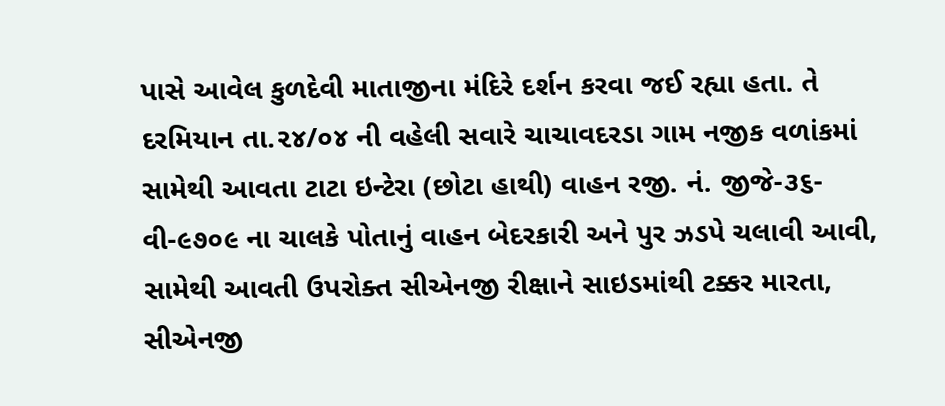પાસે આવેલ કુળદેવી માતાજીના મંદિરે દર્શન કરવા જઈ રહ્યા હતા. તે દરમિયાન તા.૨૪/૦૪ ની વહેલી સવારે ચાચાવદરડા ગામ નજીક વળાંકમાં સામેથી આવતા ટાટા ઇન્ટેરા (છોટા હાથી) વાહન રજી. નં. જીજે-૩૬-વી-૯૭૦૯ ના ચાલકે પોતાનું વાહન બેદરકારી અને પુર ઝડપે ચલાવી આવી, સામેથી આવતી ઉપરોક્ત સીએનજી રીક્ષાને સાઇડમાંથી ટક્કર મારતા, સીએનજી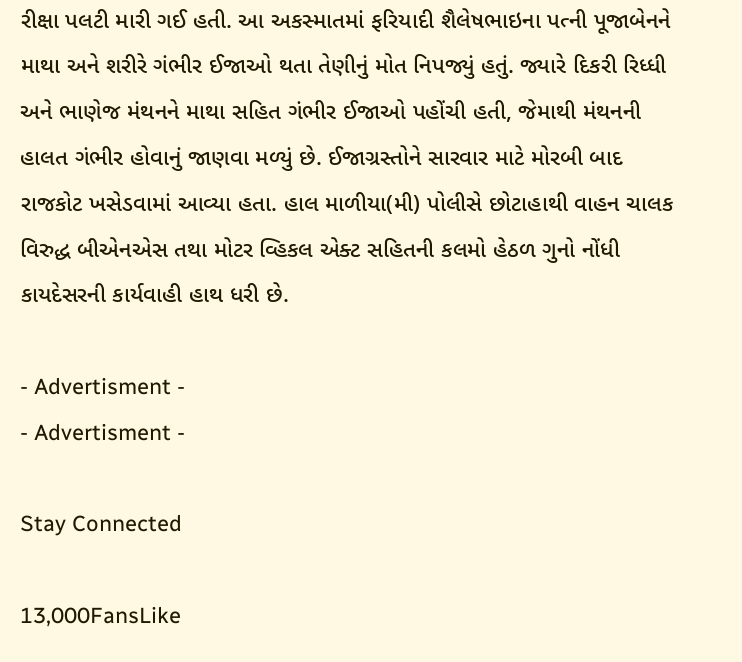રીક્ષા પલટી મારી ગઈ હતી. આ અકસ્માતમાં ફરિયાદી શૈલેષભાઇના પત્ની પૂજાબેનને માથા અને શરીરે ગંભીર ઈજાઓ થતા તેણીનું મોત નિપજ્યું હતું. જ્યારે દિકરી રિધ્ધી અને ભાણેજ મંથનને માથા સહિત ગંભીર ઈજાઓ પહોંચી હતી, જેમાથી મંથનની હાલત ગંભીર હોવાનું જાણવા મળ્યું છે. ઈજાગ્રસ્તોને સારવાર માટે મોરબી બાદ રાજકોટ ખસેડવામાં આવ્યા હતા. હાલ માળીયા(મી) પોલીસે છોટાહાથી વાહન ચાલક વિરુદ્ધ બીએનએસ તથા મોટર વ્હિકલ એક્ટ સહિતની કલમો હેઠળ ગુનો નોંધી કાયદેસરની કાર્યવાહી હાથ ધરી છે.

- Advertisment -
- Advertisment -

Stay Connected

13,000FansLike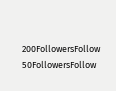200FollowersFollow
50FollowersFollow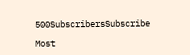500SubscribersSubscribe

Most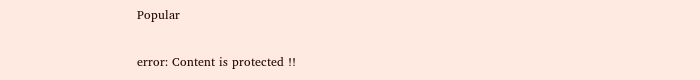Popular

error: Content is protected !!